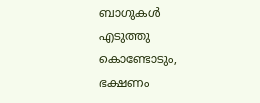ബാഗുകള്‍ എടുത്തു കൊണ്ടോടും, ഭക്ഷണം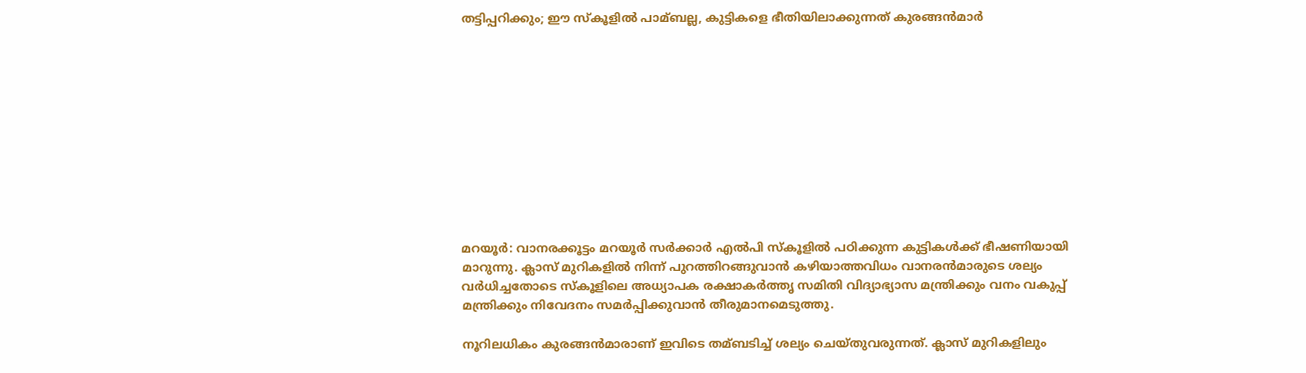തട്ടിപ്പറിക്കും; ഈ സ്കൂളില്‍ പാമ്ബല്ല, കുട്ടികളെ ഭീതിയിലാക്കുന്നത് കുരങ്ങന്‍മാര്‍











മറയൂര്‍: വാനരക്കൂട്ടം മറയൂര്‍ സര്‍ക്കാര്‍ എല്‍പി സ്കൂളില്‍ പഠിക്കുന്ന കുട്ടികള്‍ക്ക് ഭീഷണിയായി മാറുന്നു. ക്ലാസ് മുറികളില്‍ നിന്ന്‌ പുറത്തിറങ്ങുവാന്‍ കഴിയാത്തവിധം വാനരന്‍മാരുടെ ശല്യം വര്‍ധിച്ചതോടെ സ്കൂളിലെ അധ്യാപക രക്ഷാകര്‍ത്തൃ സമിതി വിദ്യാഭ്യാസ മന്ത്രിക്കും വനം വകുപ്പ് മന്ത്രിക്കും നിവേദനം സമര്‍പ്പിക്കുവാന്‍ തീരുമാനമെടുത്തു.

നൂറിലധികം കുരങ്ങന്‍മാരാണ് ഇവിടെ തമ്ബടിച്ച്‌ ശല്യം ചെയ്തുവരുന്നത്. ക്ലാസ് മുറികളിലും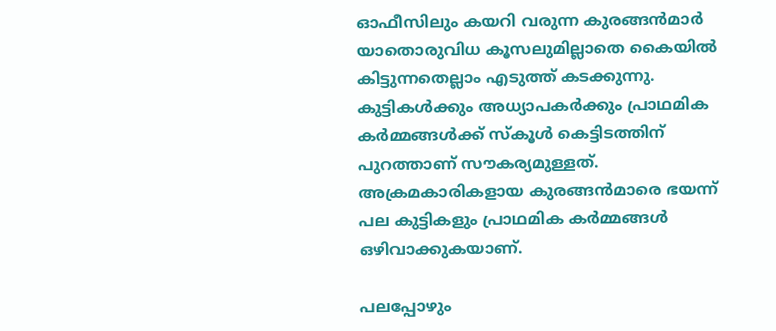ഓഫീസിലും കയറി വരുന്ന കുരങ്ങന്‍മാര്‍ യാതൊരുവിധ കൂസലുമില്ലാതെ കൈയില്‍ കിട്ടുന്നതെല്ലാം എടുത്ത് കടക്കുന്നു. കുട്ടികള്‍ക്കും അധ്യാപകര്‍ക്കും പ്രാഥമിക കര്‍മ്മങ്ങള്‍ക്ക് സ്കൂള്‍ കെട്ടിടത്തിന് പുറത്താണ് സൗകര്യമുള്ളത്. അക്രമകാരികളായ കുരങ്ങന്‍മാരെ ഭയന്ന് പല കുട്ടികളും പ്രാഥമിക കര്‍മ്മങ്ങള്‍ ഒഴിവാക്കുകയാണ്.

പലപ്പോഴും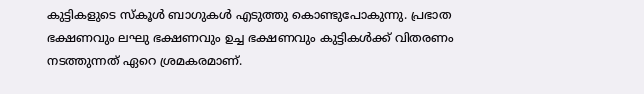കുട്ടികളുടെ സ്കൂള്‍ ബാഗുകള്‍ എടുത്തു കൊണ്ടുപോകുന്നു. പ്രഭാത ഭക്ഷണവും ലഘു ഭക്ഷണവും ഉച്ച ഭക്ഷണവും കുട്ടികള്‍ക്ക് വിതരണം നടത്തുന്നത് ഏറെ ശ്രമകരമാണ്.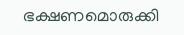ഭക്ഷണമൊരുക്കി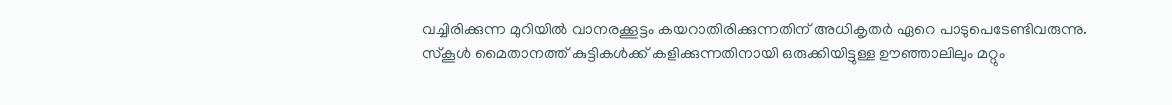വച്ചിരിക്കുന്ന മുറിയില്‍ വാനരക്കൂട്ടം കയറാതിരിക്കുന്നതിന് അധികൃതര്‍ ഏറെ പാടുപെടേണ്ടിവരുന്നു. സ്കൂള്‍ മൈതാനത്ത് കുട്ടികള്‍ക്ക് കളിക്കുന്നതിനായി ഒരുക്കിയിട്ടുള്ള ഊഞ്ഞാലിലും മറ്റും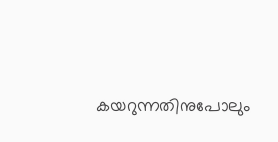കയറുന്നതിനുപോലും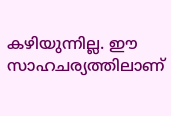കഴിയുന്നില്ല. ഈ സാഹചര്യത്തിലാണ്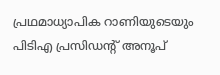പ്രഥമാധ്യാപിക റാണിയുടെയും പിടിഎ പ്രസിഡന്റ് അനൂപ്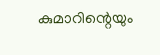കുമാറിന്റെയും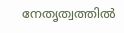നേതൃത്വത്തില്‍